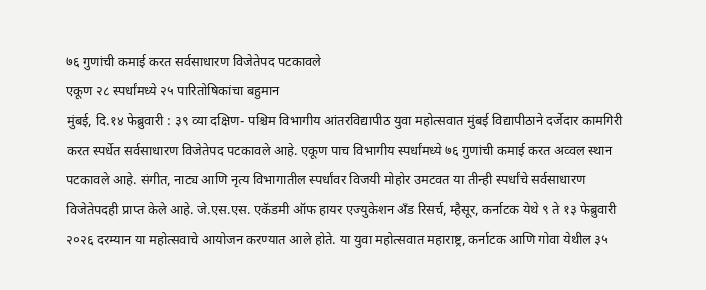७६ गुणांची कमाई करत सर्वसाधारण विजेतेपद पटकावले
एकूण २८ स्पर्धांमध्ये २५ पारितोषिकांचा बहुमान
मुंबई, दि.१४ फेब्रुवारी : ३९ व्या दक्षिण- पश्चिम विभागीय आंतरविद्यापीठ युवा महोत्सवात मुंबई विद्यापीठाने दर्जेदार कामगिरी करत स्पर्धेत सर्वसाधारण विजेतेपद पटकावले आहे. एकूण पाच विभागीय स्पर्धांमध्ये ७६ गुणांची कमाई करत अव्वल स्थान पटकावले आहे. संगीत, नाट्य आणि नृत्य विभागातील स्पर्धांवर विजयी मोहोर उमटवत या तीन्ही स्पर्धांचे सर्वसाधारण विजेतेपदही प्राप्त केले आहे. जे.एस.एस. एकॅडमी ऑफ हायर एज्युकेशन अँड रिसर्च, म्हैसूर, कर्नाटक येथे ९ ते १३ फेब्रुवारी २०२६ दरम्यान या महोत्सवाचे आयोजन करण्यात आले होते. या युवा महोत्सवात महाराष्ट्र, कर्नाटक आणि गोवा येथील ३५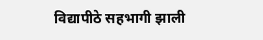विद्यापीठे सहभागी झाली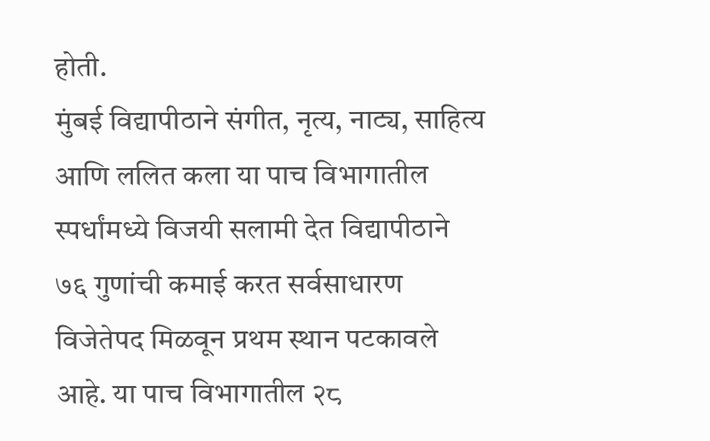होती.
मुंबई विद्यापीठाने संगीत, नृत्य, नाट्य, साहित्य आणि ललित कला या पाच विभागातील स्पर्धांमध्ये विजयी सलामी देत विद्यापीठाने ७६ गुणांची कमाई करत सर्वसाधारण विजेतेपद मिळवून प्रथम स्थान पटकावले आहे. या पाच विभागातील २८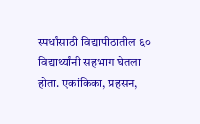स्पर्धांसाठी विद्यापीठातील ६० विद्यार्थ्यांनी सहभाग घेतला होता. एकांकिका, प्रहसन,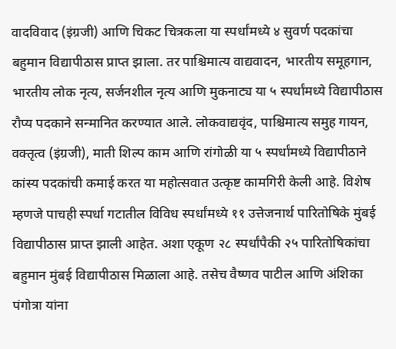वादविवाद (इंग्रजी) आणि चिकट चित्रकला या स्पर्धांमध्ये ४ सुवर्ण पदकांचा बहुमान विद्यापीठास प्राप्त झाला. तर पाश्चिमात्य वाद्यवादन, भारतीय समूहगान, भारतीय लोक नृत्य, सर्जनशील नृत्य आणि मुकनाट्य या ५ स्पर्धांमध्ये विद्यापीठास रौप्य पदकाने सन्मानित करण्यात आले. लोकवाद्यवृंद, पाश्चिमात्य समुह गायन, वक्तृत्व (इंग्रजी), माती शिल्प काम आणि रांगोळी या ५ स्पर्धांमध्ये विद्यापीठाने कांस्य पदकांची कमाई करत या महोत्सवात उत्कृष्ट कामगिरी केली आहे. विशेष म्हणजे पाचही स्पर्धा गटातील विविध स्पर्धांमध्ये ११ उत्तेजनार्थ पारितोषिके मुंबई विद्यापीठास प्राप्त झाली आहेत. अशा एकूण २८ स्पर्धांपैकी २५ पारितोषिकांचा बहुमान मुंबई विद्यापीठास मिळाला आहे. तसेच वैष्णव पाटील आणि अंशिका पंगोत्रा यांना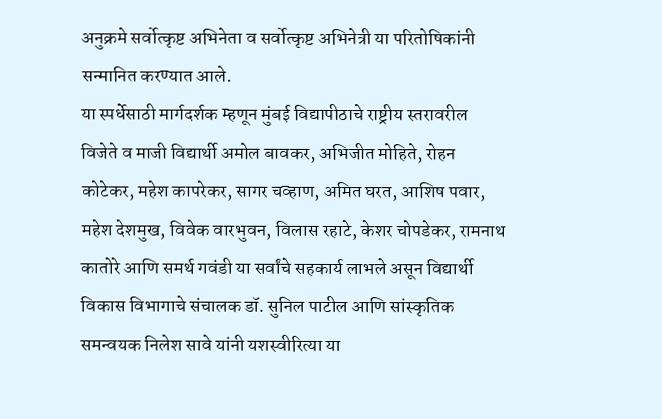अनुक्रमे सर्वोत्कृष्ट अभिनेता व सर्वोत्कृष्ट अभिनेत्री या परितोषिकांनी सन्मानित करण्यात आले.
या स्पर्धेसाठी मार्गदर्शक म्हणून मुंबई विद्यापीठाचे राष्ट्रीय स्तरावरील विजेते व माजी विद्यार्थी अमोल बावकर, अभिजीत मोहिते, रोहन कोटेकर, महेश कापरेकर, सागर चव्हाण, अमित घरत, आशिष पवार, महेश देशमुख, विवेक वारभुवन, विलास रहाटे, केशर चोपडेकर, रामनाथ कातोरे आणि समर्थ गवंडी या सर्वांचे सहकार्य लाभले असून विद्यार्थी विकास विभागाचे संचालक डॉ. सुनिल पाटील आणि सांस्कृतिक समन्वयक निलेश सावे यांनी यशस्वीरित्या या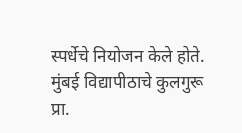स्पर्धेचे नियोजन केले होते. मुंबई विद्यापीठाचे कुलगुरू प्रा.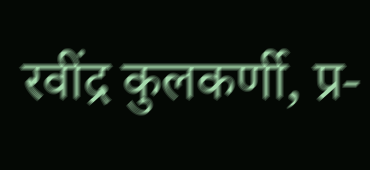रवींद्र कुलकर्णी, प्र-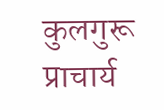कुलगुरू प्राचार्य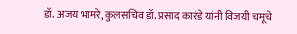डॉ. अजय भामरे, कुलसचिव डॉ. प्रसाद कारंडे यांनी विजयी चमूचे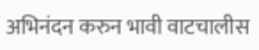अभिनंदन करुन भावी वाटचालीस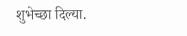शुभेच्छा दिल्या.